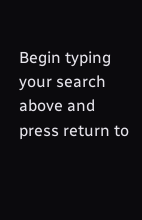Begin typing your search above and press return to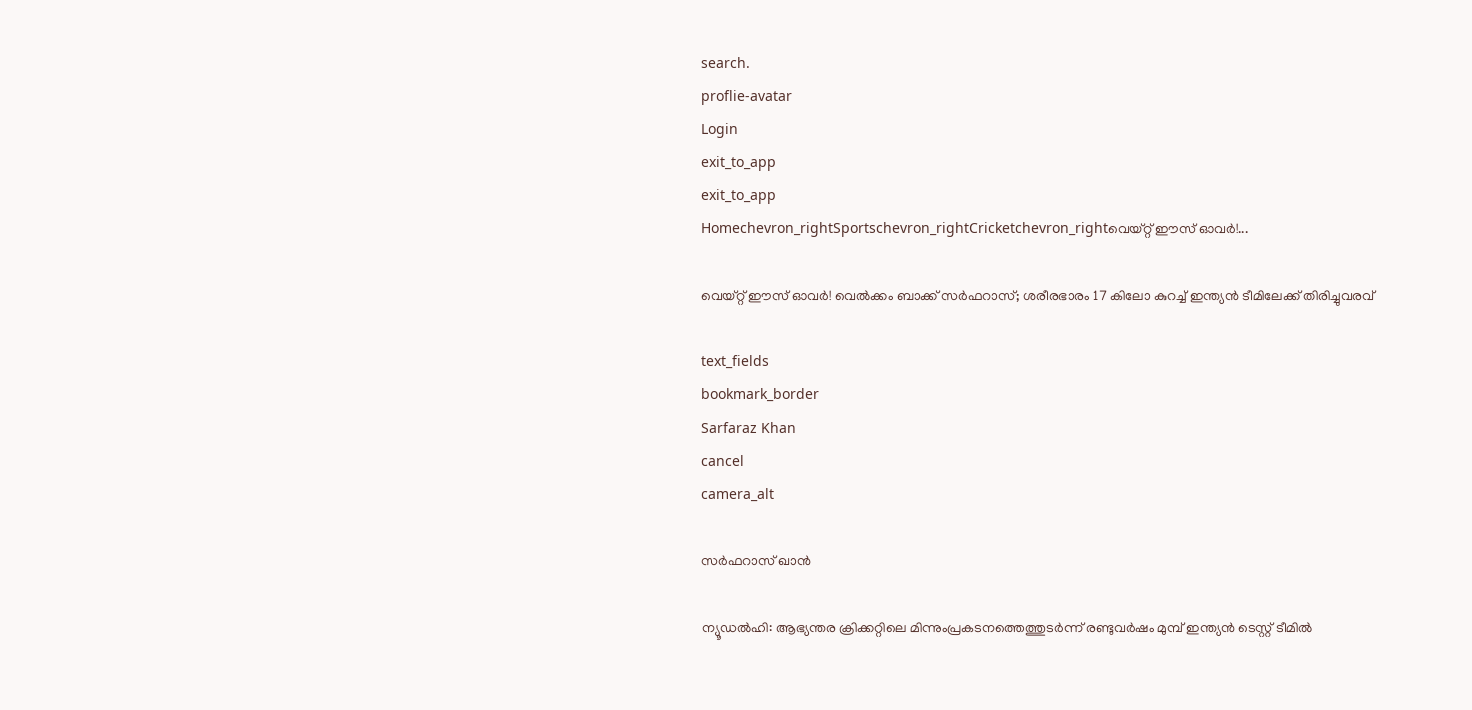search.
proflie-avatar
Login
exit_to_app
exit_to_app
Homechevron_rightSportschevron_rightCricketchevron_rightവെയ്റ്റ് ഈസ് ഓവർ!...

വെയ്റ്റ് ഈസ് ഓവർ! വെൽക്കം ബാക്ക് സർഫറാസ്; ശരീരഭാരം 17 കിലോ കുറച്ച് ഇന്ത്യൻ ടീമിലേക്ക് തിരിച്ചുവരവ്

text_fields
bookmark_border
Sarfaraz Khan
cancel
camera_alt

സർഫറാസ് ഖാൻ

ന്യൂഡൽഹി: ആഭ്യന്തര ക്രിക്കറ്റിലെ മിന്നുംപ്രകടനത്തെത്തുടർന്ന് രണ്ടുവർഷം മുമ്പ് ഇന്ത്യൻ ടെസ്റ്റ് ടീമിൽ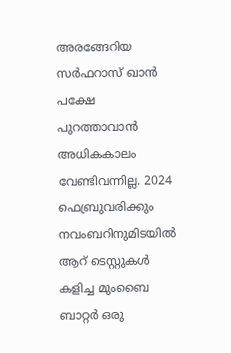അരങ്ങേറിയ സർഫറാസ് ഖാൻ പക്ഷേ പുറത്താവാൻ അധികകാലം വേണ്ടിവന്നില്ല. 2024 ഫെബ്രുവരിക്കും നവംബറിനുമിടയിൽ ആറ് ടെസ്റ്റുകൾ കളിച്ച മുംബൈ ബാറ്റർ ഒരു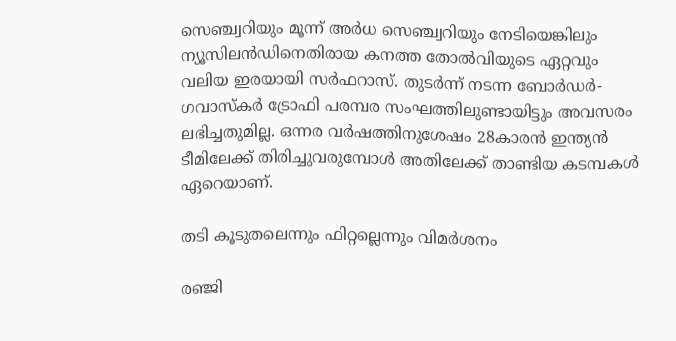സെഞ്ച്വറിയും മൂന്ന് അർധ സെഞ്ച്വറിയും നേടിയെങ്കിലും ന്യൂസിലൻഡിനെതിരായ കനത്ത തോൽവിയുടെ ഏറ്റവും വലിയ ഇരയായി സർഫറാസ്. തുടർന്ന് നടന്ന ബോർഡർ-ഗവാസ്കർ ട്രോഫി പരമ്പര സംഘത്തിലുണ്ടായിട്ടും അവസരം ലഭിച്ചതുമില്ല. ഒന്നര വർഷത്തിനുശേഷം 28കാരൻ ഇന്ത്യൻ ടീമിലേക്ക് തിരിച്ചുവരുമ്പോൾ അതിലേക്ക് താണ്ടിയ കടമ്പകൾ ഏറെയാണ്.

തടി കൂടുതലെന്നും ഫിറ്റല്ലെന്നും വിമർശനം

രഞ്ജി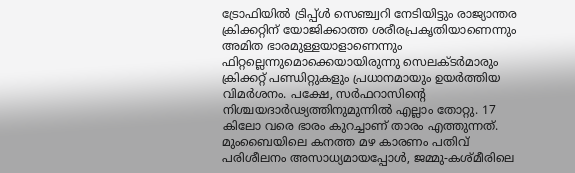ട്രോഫിയിൽ ട്രിപ്പ്ൾ സെഞ്ച്വറി നേടിയിട്ടും രാജ്യാന്തര ക്രിക്കറ്റിന് യോജിക്കാത്ത ശരീരപ്രകൃതിയാണെന്നും അമിത ഭാരമുള്ളയാളാണെന്നും ഫിറ്റല്ലെന്നുമൊക്കെയായിരുന്നു സെലക്ടർമാരും ക്രിക്കറ്റ് പണ്ഡിറ്റുകളും പ്രധാനമായും ഉയർത്തിയ വിമർശനം. പക്ഷേ, സർഫറാസിന്റെ നിശ്ചയദാർഢ്യത്തിനുമുന്നിൽ എല്ലാം തോറ്റു. 17 കിലോ വരെ ഭാരം കുറച്ചാണ് താരം എത്തുന്നത്. മുംബൈയിലെ കനത്ത മഴ കാരണം പതിവ് പരിശീലനം അസാധ്യമായപ്പോൾ, ജമ്മു-കശ്മീരിലെ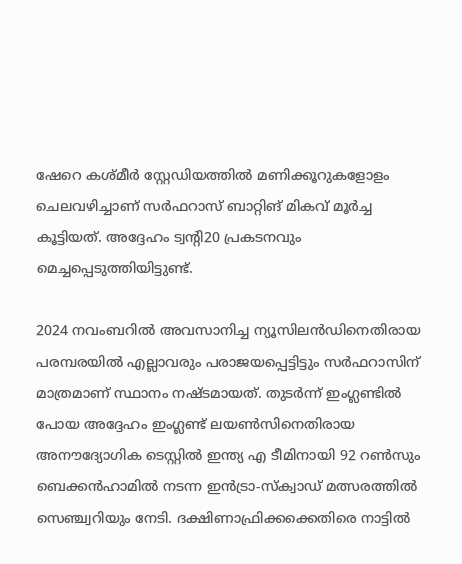ഷേറെ കശ്മീർ സ്റ്റേഡിയത്തിൽ മണിക്കൂറുകളോളം ചെലവഴിച്ചാണ് സർഫറാസ് ബാറ്റിങ് മികവ് മൂർച്ച കൂട്ടിയത്. അദ്ദേഹം ട്വന്റി20 പ്രകടനവും മെച്ചപ്പെടുത്തിയിട്ടുണ്ട്.

2024 നവംബറിൽ അവസാനിച്ച ന്യൂസിലൻഡിനെതിരായ പരമ്പരയിൽ എല്ലാവരും പരാജയപ്പെട്ടിട്ടും സർഫറാസിന് മാത്രമാണ് സ്ഥാനം നഷ്ടമായത്. തുടർന്ന് ഇംഗ്ലണ്ടിൽ പോയ അദ്ദേഹം ഇംഗ്ലണ്ട് ലയൺസിനെതിരായ അനൗദ്യോഗിക ടെസ്റ്റിൽ ഇന്ത്യ എ ടീമിനായി 92 റൺസും ബെക്കൻഹാമിൽ നടന്ന ഇൻട്രാ-സ്ക്വാഡ് മത്സരത്തിൽ സെഞ്ച്വറിയും നേടി. ദക്ഷിണാഫ്രിക്കക്കെതിരെ നാട്ടിൽ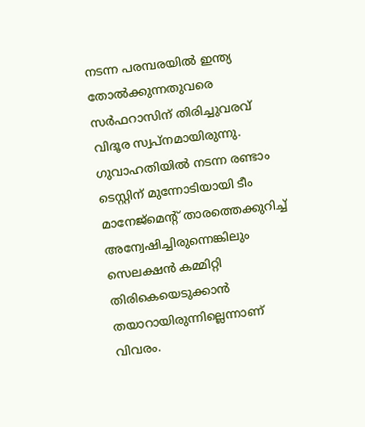നടന്ന പരമ്പരയിൽ ഇന്ത്യ തോൽക്കുന്നതുവരെ സർഫറാസിന് തിരിച്ചുവരവ് വിദൂര സ്വപ്നമായിരുന്നു. ഗുവാഹതിയിൽ നടന്ന രണ്ടാം ടെസ്റ്റിന് മുന്നോടിയായി ടീം മാനേജ്‌മെന്റ് താരത്തെക്കുറിച്ച് അന്വേഷിച്ചിരുന്നെങ്കിലും സെലക്ഷൻ കമ്മിറ്റി തിരികെയെടുക്കാൻ തയാറായിരുന്നില്ലെന്നാണ് വിവരം.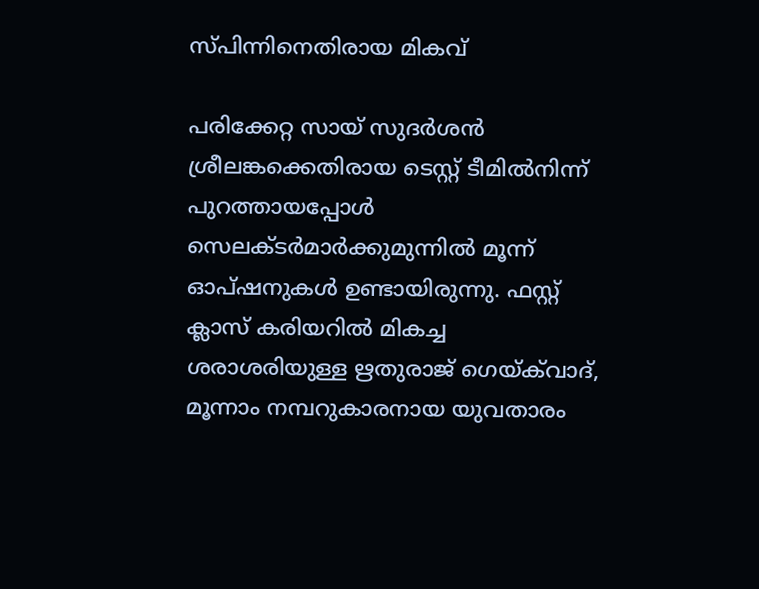സ്പിന്നിനെതിരായ മികവ്

പരിക്കേറ്റ സായ് സുദർശൻ ശ്രീലങ്കക്കെതിരായ ടെസ്റ്റ് ടീമിൽനിന്ന് പുറത്തായപ്പോൾ സെലക്ടർമാർക്കുമുന്നിൽ മൂന്ന് ഓപ്ഷനുകൾ ഉണ്ടായിരുന്നു. ഫസ്റ്റ് ക്ലാസ് കരിയറിൽ മികച്ച ശരാശരിയുള്ള ഋതുരാജ് ഗെയ്‌ക്‌വാദ്, മൂന്നാം നമ്പറുകാരനായ യുവതാരം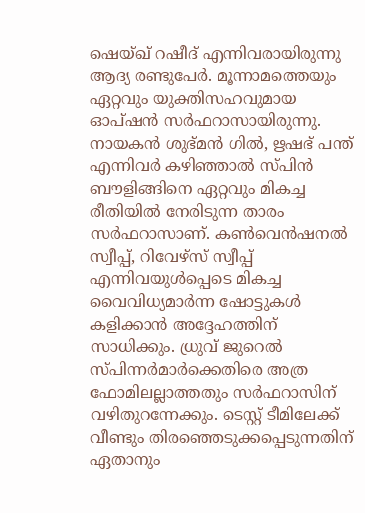ഷെയ്ഖ് റഷീദ് എന്നിവരായിരുന്നു ആദ്യ രണ്ടുപേർ. മൂന്നാമത്തെയും ഏറ്റവും യുക്തിസഹവുമായ ഓപ്ഷൻ സർഫറാസായിരുന്നു. നായകൻ ശുഭ്മൻ ഗിൽ, ഋഷഭ് പന്ത് എന്നിവർ കഴിഞ്ഞാൽ സ്പിൻ ബൗളിങ്ങിനെ ഏറ്റവും മികച്ച രീതിയിൽ നേരിടുന്ന താരം സർഫറാസാണ്. കൺവെൻഷനൽ സ്വീപ്പ്, റിവേഴ്സ് സ്വീപ്പ് എന്നിവയുൾപ്പെടെ മികച്ച വൈവിധ്യമാർന്ന ഷോട്ടുകൾ കളിക്കാൻ അദ്ദേഹത്തിന് സാധിക്കും. ധ്രുവ് ജുറെൽ സ്പിന്നർമാർക്കെതിരെ അത്ര ഫോമിലല്ലാത്തതും സർഫറാസിന് വഴിതുറന്നേക്കും. ടെസ്റ്റ് ടീമിലേക്ക് വീണ്ടും തിരഞ്ഞെടുക്കപ്പെടുന്നതിന് ഏതാനും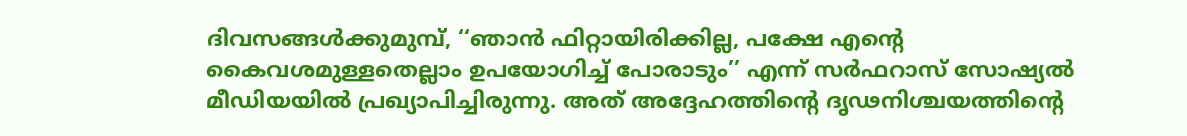ദിവസങ്ങൾക്കുമുമ്പ്, ‘‘ഞാൻ ഫിറ്റായിരിക്കില്ല, പക്ഷേ എന്റെ കൈവശമുള്ളതെല്ലാം ഉപയോഗിച്ച് പോരാടും’’ എന്ന് സർഫറാസ് സോഷ്യൽ മീഡിയയിൽ പ്രഖ്യാപിച്ചിരുന്നു. അത് അദ്ദേഹത്തിന്റെ ദൃഢനിശ്ചയത്തിന്റെ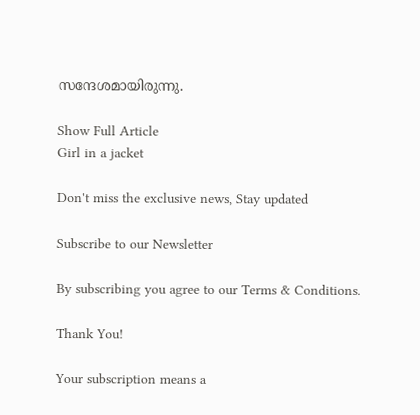സന്ദേശമായിരുന്നു.

Show Full Article
Girl in a jacket

Don't miss the exclusive news, Stay updated

Subscribe to our Newsletter

By subscribing you agree to our Terms & Conditions.

Thank You!

Your subscription means a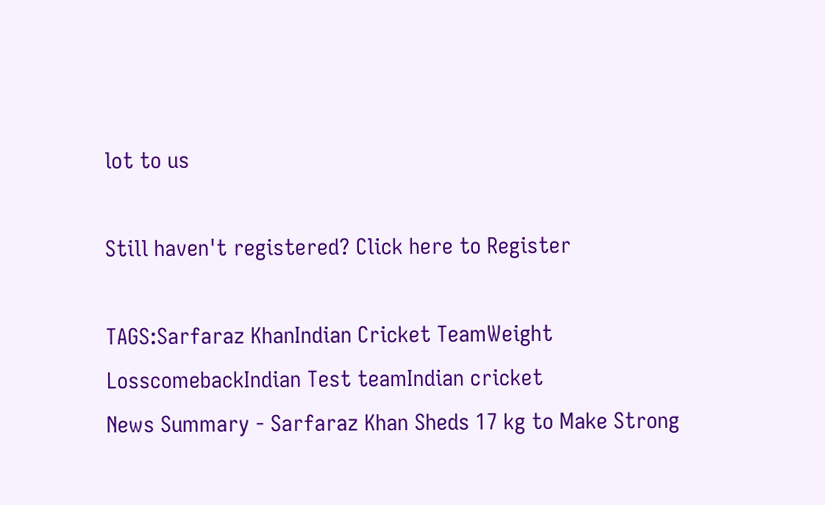lot to us

Still haven't registered? Click here to Register

TAGS:Sarfaraz KhanIndian Cricket TeamWeight LosscomebackIndian Test teamIndian cricket
News Summary - Sarfaraz Khan Sheds 17 kg to Make Strong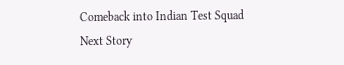Comeback into Indian Test Squad
Next Story